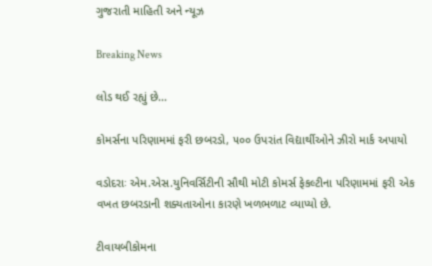ગુજરાતી માહિતી અને ન્યૂઝ

Breaking News

લોડ થઈ રહ્યું છે...

કોમર્સના પરિણામમાં ફરી છબરડો, ૫૦૦ ઉપરાંત વિદ્યાર્થીઓને ઝીરો માર્ક અપાયો

વડોદરાઃ એમ.એસ.યુનિવર્સિટીની સૌથી મોટી કોમર્સ ફેકલ્ટીના પરિણામમાં ફરી એક વખત છબરડાની શક્યતાઓના કારણે ખળભળાટ વ્યાપ્યો છે.

ટીવાયબીકોમના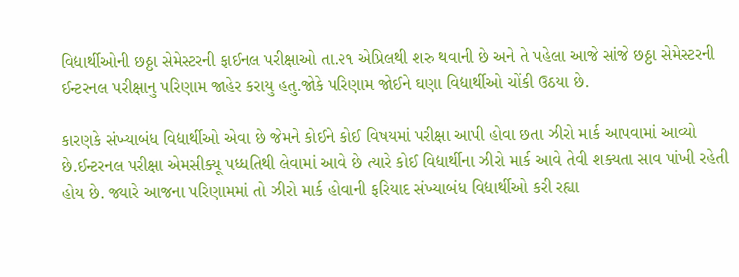વિદ્યાર્થીઓની છઠ્ઠા સેમેસ્ટરની ફાઈનલ પરીક્ષાઓ તા.૨૧ એપ્રિલથી શરુ થવાની છે અને તે પહેલા આજે સાંજે છઠ્ઠા સેમેસ્ટરની ઈન્ટરનલ પરીક્ષાનુ પરિણામ જાહેર કરાયુ હતુ.જોકે પરિણામ જોઈને ઘણા વિદ્યાર્થીઓ ચોંકી ઉઠયા છે.

કારણકે સંખ્યાબંધ વિદ્યાર્થીઓ એવા છે જેમને કોઈને કોઈ વિષયમાં પરીક્ષા આપી હોવા છતા ઝીરો માર્ક આપવામાં આવ્યો છે.ઈન્ટરનલ પરીક્ષા એમસીક્યૂ પધ્ધતિથી લેવામાં આવે છે ત્યારે કોઈ વિદ્યાર્થીના ઝીરો માર્ક આવે તેવી શક્યતા સાવ પાંખી રહેતી હોય છે. જ્યારે આજના પરિણામમાં તો ઝીરો માર્ક હોવાની ફરિયાદ સંખ્યાબંધ વિદ્યાર્થીઓ કરી રહ્યા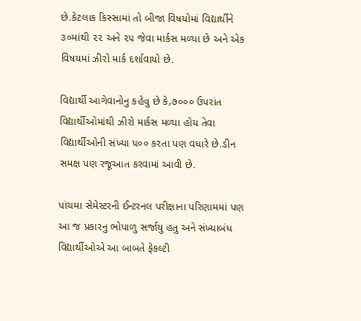છે.કેટલાક કિસ્સામાં તો બીજા વિષયોમાં વિદ્યાર્થીને ૩૦માંથી ૨૨ અને ૨૫ જેવા માર્કસ મળ્યા છે અને એક વિષયમાં ઝીરો માર્ક દર્શાવાયો છે.

વિદ્યાર્થી આગેવાનોનુ કહેવુ છે કે,૭૦૦૦ ઉપરાંત વિદ્યાર્થીઓમાંથી ઝીરો માર્કસ મળ્યા હોય તેવા  વિદ્યાર્થીઓની સંખ્યા ૫૦૦ કરતા પણ વધારે છે.ડીન સમક્ષ પણ રજૂઆત કરવામાં આવી છે.

પાંચમા સેમેસ્ટરની ઈન્ટરનલ પરીક્ષાના પરિણામમાં પણ આ જ પ્રકારનુ ભોપાળુ સર્જાયુ હતુ અને સંખ્યાબંધ વિદ્યાર્થીઓએ આ બાબતે ફેકલ્ટી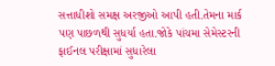સત્તાધીશો સમક્ષ અરજીઓ આપી હતી.તેમના માર્ક પણ પાછળથી સુધર્યા હતા.જોકે પાંચમા સેમેસ્ટરની ફાઈનલ પરીક્ષામાં સુધારેલા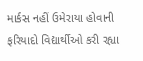માર્કસ નહીં ઉમેરાયા હોવાની ફરિયાદો વિદ્યાર્થીઓ કરી રહ્યા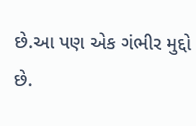છે.આ પણ એક ગંભીર મુદ્દો છે.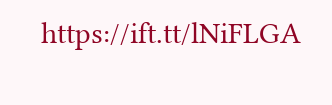https://ift.tt/lNiFLGA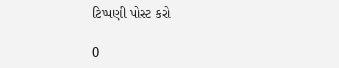ટિપ્પણી પોસ્ટ કરો

0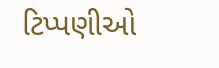ટિપ્પણીઓ